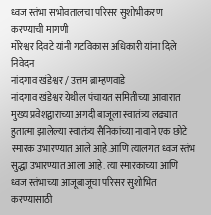ध्वज स्तंभा सभोवतालचा परिसर सुशोभीकरण करण्याची मागणी
मोरेश्वर दिवटे यांनी गटविकास अधिकारी यांना दिले निवेदन
नांदगाव खंडेश्वर / उत्तम ब्राम्हणवाडे
नांदगाव खंडेश्वर येथील पंचायत समितीच्या आवारात मुख्य प्रवेशद्वाराच्या अगदी बाजूला स्वातंत्र्य लढ्यात हुतात्मा झालेल्या स्वातंत्र्य सैनिकांच्या नावाने एक छोटे स्मारक उभारण्यात आले आहे.आणि त्यालगत ध्वज स्तंभ सुद्धा उभारण्यात आला आहे. त्या स्मारकाच्या आणि ध्वज स्तंभाच्या आजूबाजूचा परिसर सुशोभित करण्यासाठी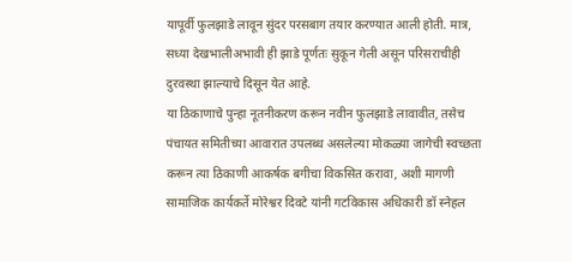यापूर्वी फुलझाडे लावून सुंदर परसबाग तयार करण्यात आली होती. मात्र, सध्या देखभालीअभावी ही झाडे पूर्णतः सुकून गेली असून परिसराचीही दुरवस्था झाल्याचे दिसून येत आहे.
या ठिकाणाचे पुन्हा नूतनीकरण करून नवीन फुलझाडे लावावीत, तसेच पंचायत समितीच्या आवारात उपलब्ध असलेल्या मोकळ्या जागेची स्वच्छता करून त्या ठिकाणी आकर्षक बगीचा विकसित करावा, अशी मागणी सामाजिक कार्यकर्ते मोरेश्वर दिवटे यांनी गटविकास अधिकारी डॉ स्नेहल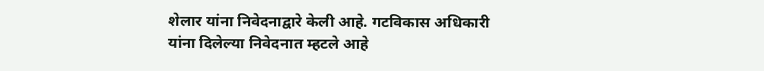शेलार यांना निवेदनाद्वारे केली आहे. गटविकास अधिकारी यांना दिलेल्या निवेदनात म्हटले आहे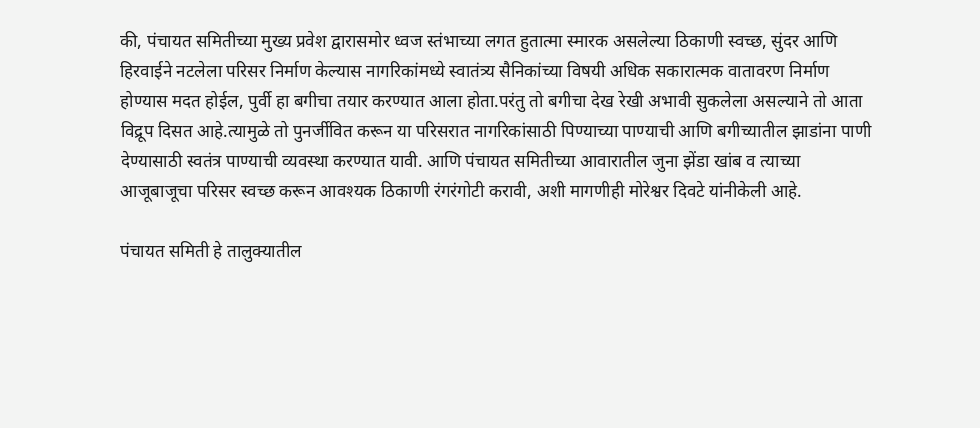की, पंचायत समितीच्या मुख्य प्रवेश द्वारासमोर ध्वज स्तंभाच्या लगत हुतात्मा स्मारक असलेल्या ठिकाणी स्वच्छ, सुंदर आणि हिरवाईने नटलेला परिसर निर्माण केल्यास नागरिकांमध्ये स्वातंत्र्य सैनिकांच्या विषयी अधिक सकारात्मक वातावरण निर्माण होण्यास मदत होईल, पुर्वी हा बगीचा तयार करण्यात आला होता.परंतु तो बगीचा देख रेखी अभावी सुकलेला असल्याने तो आता विद्रूप दिसत आहे.त्यामुळे तो पुनर्जीवित करून या परिसरात नागरिकांसाठी पिण्याच्या पाण्याची आणि बगीच्यातील झाडांना पाणी देण्यासाठी स्वतंत्र पाण्याची व्यवस्था करण्यात यावी. आणि पंचायत समितीच्या आवारातील जुना झेंडा खांब व त्याच्या आजूबाजूचा परिसर स्वच्छ करून आवश्यक ठिकाणी रंगरंगोटी करावी, अशी मागणीही मोरेश्वर दिवटे यांनीकेली आहे.

पंचायत समिती हे तालुक्यातील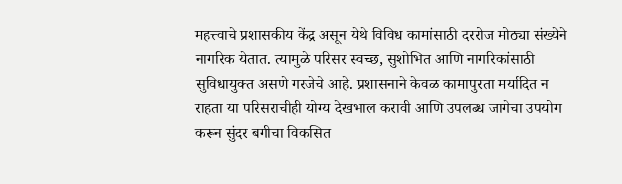महत्त्वाचे प्रशासकीय केंद्र असून येथे विविध कामांसाठी दररोज मोठ्या संख्येने नागरिक येतात. त्यामुळे परिसर स्वच्छ, सुशोभित आणि नागरिकांसाठी सुविधायुक्त असणे गरजेचे आहे. प्रशासनाने केवळ कामापुरता मर्यादित न राहता या परिसराचीही योग्य देखभाल करावी आणि उपलब्ध जागेचा उपयोग करून सुंदर बगीचा विकसित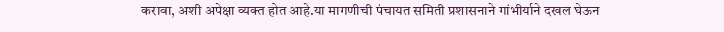करावा, अशी अपेक्षा व्यक्त होत आहे.या मागणीची पंचायत समिती प्रशासनाने गांभीर्याने दखल घेऊन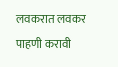लवकरात लवकर पाहणी करावी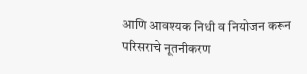आणि आवश्यक निधी व नियोजन करून परिसराचे नूतनीकरण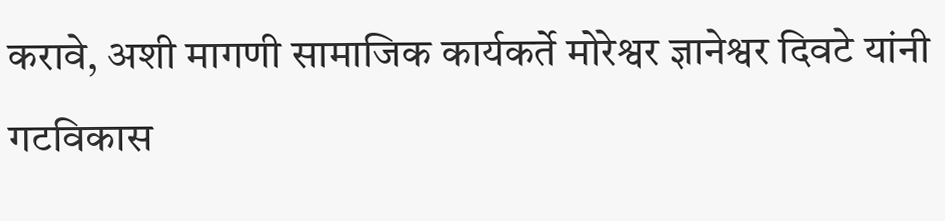करावे, अशी मागणी सामाजिक कार्यकर्ते मोरेश्वर ज्ञानेश्वर दिवटे यांनी गटविकास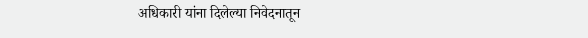अधिकारी यांना दिलेल्या निवेदनातून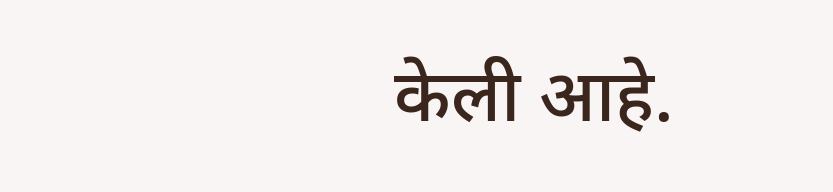केली आहे.